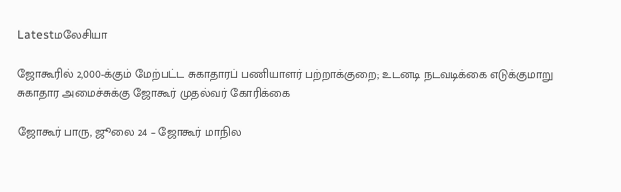Latestமலேசியா

ஜோகூரில் 2,000-க்கும் மேற்பட்ட சுகாதாரப் பணியாளர் பற்றாக்குறை; உடனடி நடவடிக்கை எடுக்குமாறு சுகாதார அமைச்சுக்கு ஜோகூர் முதல்வர் கோரிக்கை

ஜோகூர் பாரு, ஜூலை 24 – ஜோகூர் மாநில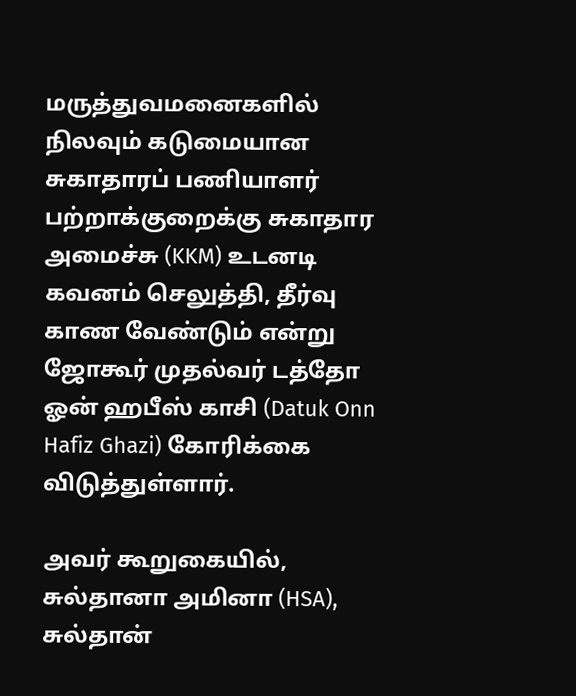மருத்துவமனைகளில் நிலவும் கடுமையான சுகாதாரப் பணியாளர் பற்றாக்குறைக்கு சுகாதார அமைச்சு (KKM) உடனடி கவனம் செலுத்தி, தீர்வு காண வேண்டும் என்று ஜோகூர் முதல்வர் டத்தோ ஓன் ஹபீஸ் காசி (Datuk Onn Hafiz Ghazi) கோரிக்கை விடுத்துள்ளார்.

அவர் கூறுகையில், சுல்தானா அமினா (HSA), சுல்தான்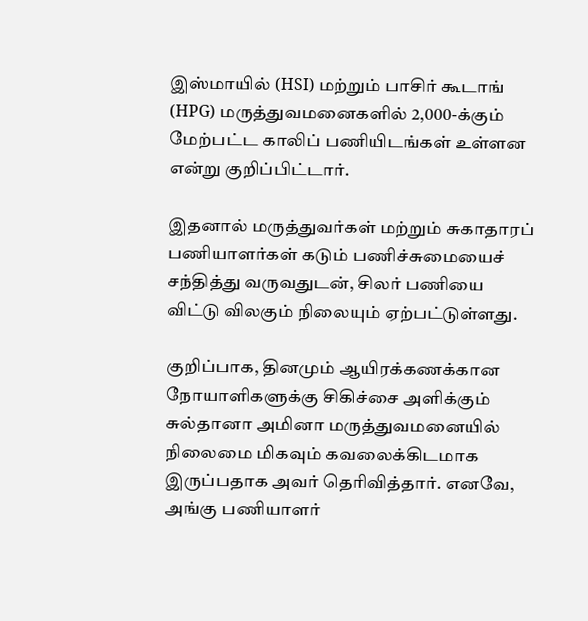இஸ்மாயில் (HSI) மற்றும் பாசிர் கூடாங் (HPG) மருத்துவமனைகளில் 2,000-க்கும் மேற்பட்ட காலிப் பணியிடங்கள் உள்ளன என்று குறிப்பிட்டார்.

இதனால் மருத்துவர்கள் மற்றும் சுகாதாரப் பணியாளர்கள் கடும் பணிச்சுமையைச் சந்தித்து வருவதுடன், சிலர் பணியை விட்டு விலகும் நிலையும் ஏற்பட்டுள்ளது.

குறிப்பாக, தினமும் ஆயிரக்கணக்கான நோயாளிகளுக்கு சிகிச்சை அளிக்கும் சுல்தானா அமினா மருத்துவமனையில் நிலைமை மிகவும் கவலைக்கிடமாக இருப்பதாக அவர் தெரிவித்தார். எனவே, அங்கு பணியாளர்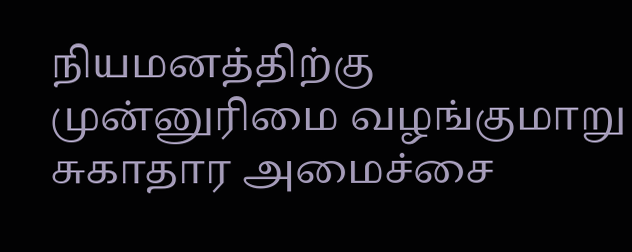நியமனத்திற்கு முன்னுரிமை வழங்குமாறு சுகாதார அமைச்சை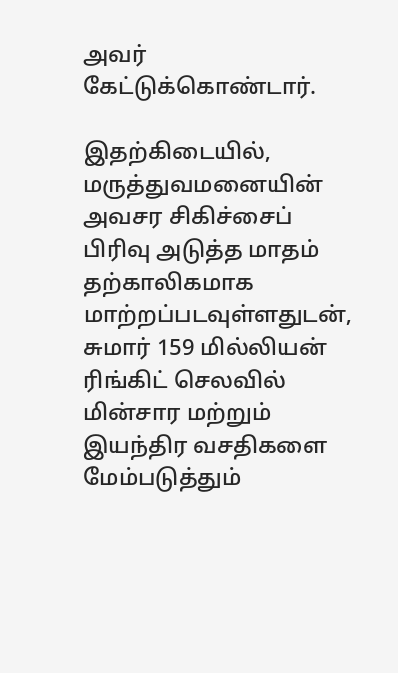அவர் கேட்டுக்கொண்டார்.

இதற்கிடையில், மருத்துவமனையின் அவசர சிகிச்சைப் பிரிவு அடுத்த மாதம் தற்காலிகமாக மாற்றப்படவுள்ளதுடன், சுமார் 159 மில்லியன் ரிங்கிட் செலவில் மின்சார மற்றும் இயந்திர வசதிகளை மேம்படுத்தும்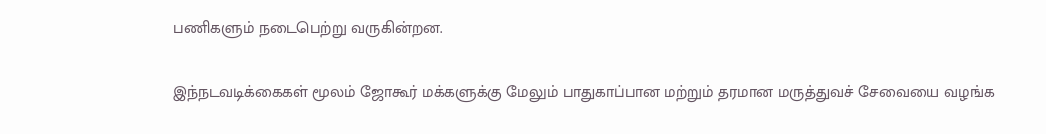பணிகளும் நடைபெற்று வருகின்றன.

இந்நடவடிக்கைகள் மூலம் ஜோகூர் மக்களுக்கு மேலும் பாதுகாப்பான மற்றும் தரமான மருத்துவச் சேவையை வழங்க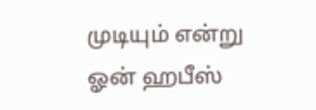முடியும் என்று ஓன் ஹபீஸ்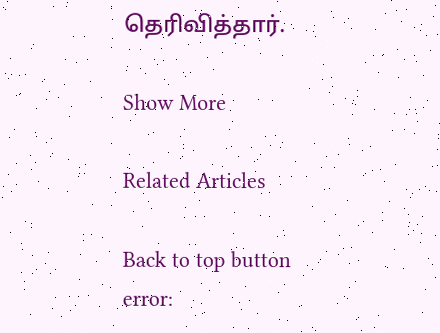தெரிவித்தார்.

Show More

Related Articles

Back to top button
error: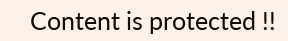Content is protected !!